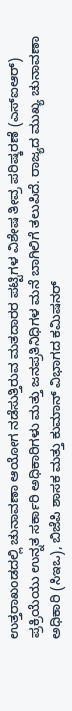ಉತ್ತರಾಖಂಡದಲ್ಲಿ ಚುನಾವಣಾ ಆಯೋಗ ನಡೆಸುತ್ತಿರುವ ಮತದಾರರ ಪಟ್ಟಿಗಳ ವಿಶೇಷ ತೀವ್ರ ಪರಿಷ್ಕರಣೆ (ಎಸ್ಐಆರ್) ಪ್ರಕ್ರಿಯೆಯು ಉನ್ನತ ಸರ್ಕಾರಿ ಅಧಿಕಾರಿಗಳು ಮತ್ತು ಜನಪ್ರತಿನಿಧಿಗಳ ಮನೆ ಬಾಗಿಲಿಗೆ ತಲುಪಿದೆ. ರಾಜ್ಯದ ಮುಖ್ಯ ಚುನಾವಣಾ ಅಧಿಕಾರಿ (ಸಿಇಒ), ಬಿಜೆಪಿ ಶಾಸಕ ಮತ್ತು ಕುಮಾನ್ ವಿಭಾಗದ ಕಮಿಷನರ್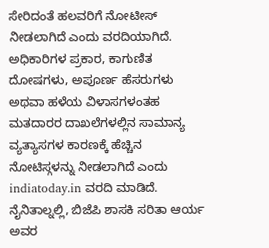ಸೇರಿದಂತೆ ಹಲವರಿಗೆ ನೋಟೀಸ್ ನೀಡಲಾಗಿದೆ ಎಂದು ವರದಿಯಾಗಿದೆ.
ಅಧಿಕಾರಿಗಳ ಪ್ರಕಾರ, ಕಾಗುಣಿತ ದೋಷಗಳು, ಅಪೂರ್ಣ ಹೆಸರುಗಳು ಅಥವಾ ಹಳೆಯ ವಿಳಾಸಗಳಂತಹ ಮತದಾರರ ದಾಖಲೆಗಳಲ್ಲಿನ ಸಾಮಾನ್ಯ ವ್ಯತ್ಯಾಸಗಳ ಕಾರಣಕ್ಕೆ ಹೆಚ್ಚಿನ ನೋಟಿಸ್ಗಳನ್ನು ನೀಡಲಾಗಿದೆ ಎಂದು indiatoday.in ವರದಿ ಮಾಡಿದೆ.
ನೈನಿತಾಲ್ನಲ್ಲಿ, ಬಿಜೆಪಿ ಶಾಸಕಿ ಸರಿತಾ ಆರ್ಯ ಅವರ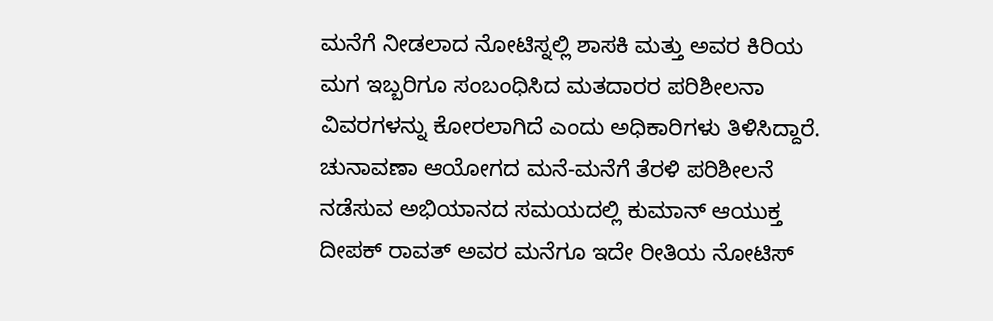ಮನೆಗೆ ನೀಡಲಾದ ನೋಟಿಸ್ನಲ್ಲಿ ಶಾಸಕಿ ಮತ್ತು ಅವರ ಕಿರಿಯ ಮಗ ಇಬ್ಬರಿಗೂ ಸಂಬಂಧಿಸಿದ ಮತದಾರರ ಪರಿಶೀಲನಾ ವಿವರಗಳನ್ನು ಕೋರಲಾಗಿದೆ ಎಂದು ಅಧಿಕಾರಿಗಳು ತಿಳಿಸಿದ್ದಾರೆ. ಚುನಾವಣಾ ಆಯೋಗದ ಮನೆ-ಮನೆಗೆ ತೆರಳಿ ಪರಿಶೀಲನೆ ನಡೆಸುವ ಅಭಿಯಾನದ ಸಮಯದಲ್ಲಿ ಕುಮಾನ್ ಆಯುಕ್ತ ದೀಪಕ್ ರಾವತ್ ಅವರ ಮನೆಗೂ ಇದೇ ರೀತಿಯ ನೋಟಿಸ್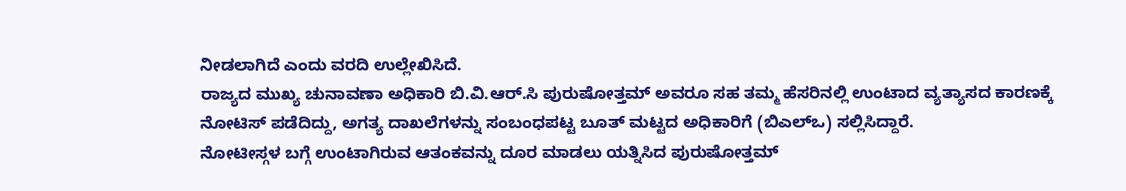ನೀಡಲಾಗಿದೆ ಎಂದು ವರದಿ ಉಲ್ಲೇಖಿಸಿದೆ.
ರಾಜ್ಯದ ಮುಖ್ಯ ಚುನಾವಣಾ ಅಧಿಕಾರಿ ಬಿ.ವಿ.ಆರ್.ಸಿ ಪುರುಷೋತ್ತಮ್ ಅವರೂ ಸಹ ತಮ್ಮ ಹೆಸರಿನಲ್ಲಿ ಉಂಟಾದ ವ್ಯತ್ಯಾಸದ ಕಾರಣಕ್ಕೆ ನೋಟಿಸ್ ಪಡೆದಿದ್ದು, ಅಗತ್ಯ ದಾಖಲೆಗಳನ್ನು ಸಂಬಂಧಪಟ್ಟ ಬೂತ್ ಮಟ್ಟದ ಅಧಿಕಾರಿಗೆ (ಬಿಎಲ್ಒ) ಸಲ್ಲಿಸಿದ್ದಾರೆ.
ನೋಟೀಸ್ಗಳ ಬಗ್ಗೆ ಉಂಟಾಗಿರುವ ಆತಂಕವನ್ನು ದೂರ ಮಾಡಲು ಯತ್ನಿಸಿದ ಪುರುಷೋತ್ತಮ್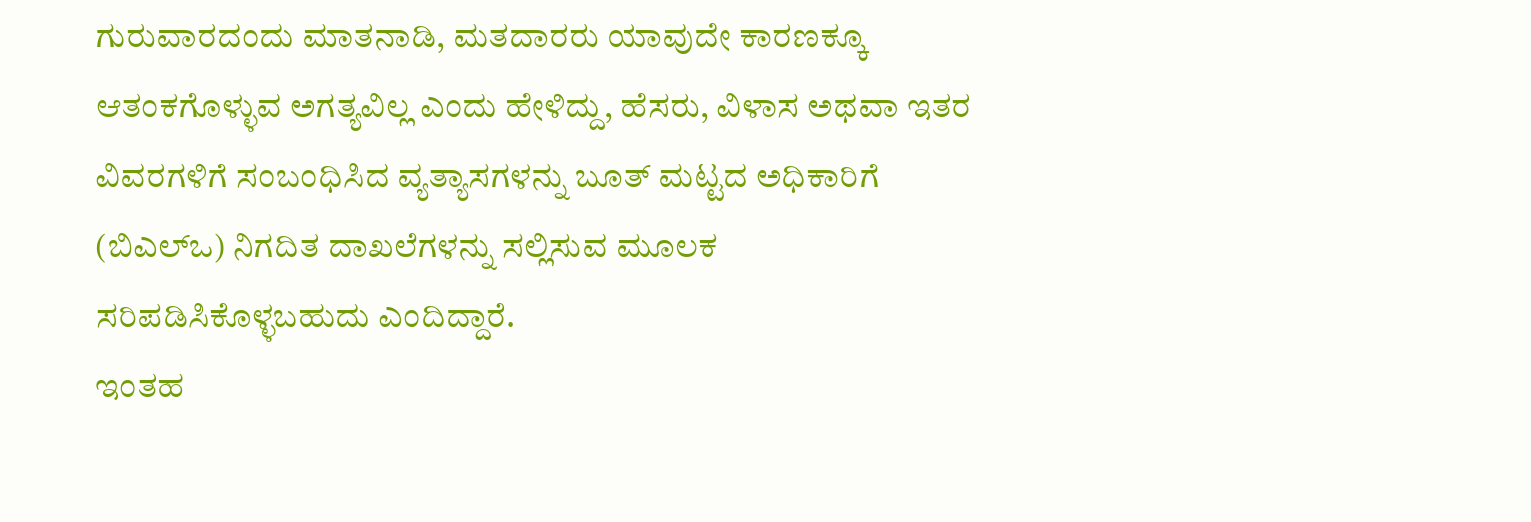ಗುರುವಾರದಂದು ಮಾತನಾಡಿ, ಮತದಾರರು ಯಾವುದೇ ಕಾರಣಕ್ಕೂ ಆತಂಕಗೊಳ್ಳುವ ಅಗತ್ಯವಿಲ್ಲ ಎಂದು ಹೇಳಿದ್ದು, ಹೆಸರು, ವಿಳಾಸ ಅಥವಾ ಇತರ ವಿವರಗಳಿಗೆ ಸಂಬಂಧಿಸಿದ ವ್ಯತ್ಯಾಸಗಳನ್ನು ಬೂತ್ ಮಟ್ಟದ ಅಧಿಕಾರಿಗೆ (ಬಿಎಲ್ಒ) ನಿಗದಿತ ದಾಖಲೆಗಳನ್ನು ಸಲ್ಲಿಸುವ ಮೂಲಕ ಸರಿಪಡಿಸಿಕೊಳ್ಳಬಹುದು ಎಂದಿದ್ದಾರೆ.
ಇಂತಹ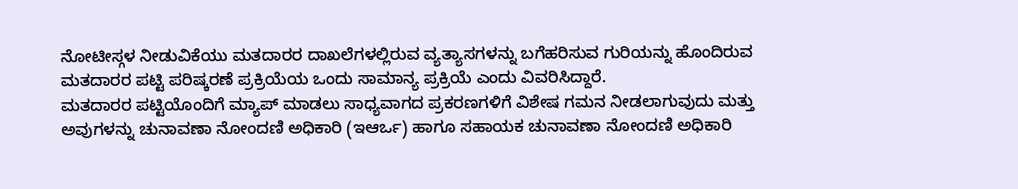ನೋಟೀಸ್ಗಳ ನೀಡುವಿಕೆಯು ಮತದಾರರ ದಾಖಲೆಗಳಲ್ಲಿರುವ ವ್ಯತ್ಯಾಸಗಳನ್ನು ಬಗೆಹರಿಸುವ ಗುರಿಯನ್ನು ಹೊಂದಿರುವ ಮತದಾರರ ಪಟ್ಟಿ ಪರಿಷ್ಕರಣೆ ಪ್ರಕ್ರಿಯೆಯ ಒಂದು ಸಾಮಾನ್ಯ ಪ್ರಕ್ರಿಯೆ ಎಂದು ವಿವರಿಸಿದ್ದಾರೆ.
ಮತದಾರರ ಪಟ್ಟಿಯೊಂದಿಗೆ ಮ್ಯಾಪ್ ಮಾಡಲು ಸಾಧ್ಯವಾಗದ ಪ್ರಕರಣಗಳಿಗೆ ವಿಶೇಷ ಗಮನ ನೀಡಲಾಗುವುದು ಮತ್ತು ಅವುಗಳನ್ನು ಚುನಾವಣಾ ನೋಂದಣಿ ಅಧಿಕಾರಿ (ಇಆರ್ಒ) ಹಾಗೂ ಸಹಾಯಕ ಚುನಾವಣಾ ನೋಂದಣಿ ಅಧಿಕಾರಿ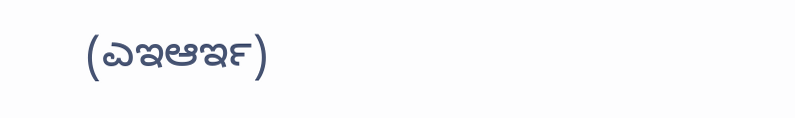(ಎಇಆರ್ಇ)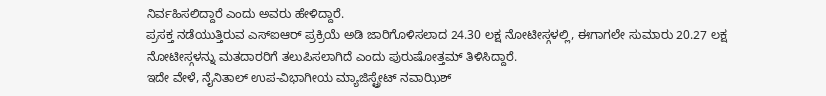ನಿರ್ವಹಿಸಲಿದ್ದಾರೆ ಎಂದು ಅವರು ಹೇಳಿದ್ದಾರೆ.
ಪ್ರಸಕ್ತ ನಡೆಯುತ್ತಿರುವ ಎಸ್ಐಆರ್ ಪ್ರಕ್ರಿಯೆ ಅಡಿ ಜಾರಿಗೊಳಿಸಲಾದ 24.30 ಲಕ್ಷ ನೋಟೀಸ್ಗಳಲ್ಲಿ, ಈಗಾಗಲೇ ಸುಮಾರು 20.27 ಲಕ್ಷ ನೋಟೀಸ್ಗಳನ್ನು ಮತದಾರರಿಗೆ ತಲುಪಿಸಲಾಗಿದೆ ಎಂದು ಪುರುಷೋತ್ತಮ್ ತಿಳಿಸಿದ್ದಾರೆ.
ಇದೇ ವೇಳೆ, ನೈನಿತಾಲ್ ಉಪ-ವಿಭಾಗೀಯ ಮ್ಯಾಜಿಸ್ಟ್ರೇಟ್ ನವಾಝಿಶ್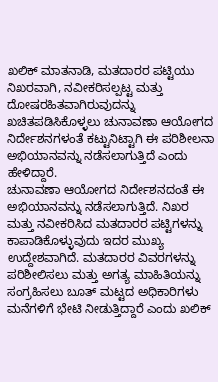ಖಲಿಕ್ ಮಾತನಾಡಿ, ಮತದಾರರ ಪಟ್ಟಿಯು ನಿಖರವಾಗಿ, ನವೀಕರಿಸಲ್ಪಟ್ಟ ಮತ್ತು ದೋಷರಹಿತವಾಗಿರುವುದನ್ನು ಖಚಿತಪಡಿಸಿಕೊಳ್ಳಲು ಚುನಾವಣಾ ಆಯೋಗದ ನಿರ್ದೇಶನಗಳಂತೆ ಕಟ್ಟುನಿಟ್ಟಾಗಿ ಈ ಪರಿಶೀಲನಾ ಅಭಿಯಾನವನ್ನು ನಡೆಸಲಾಗುತ್ತಿದೆ ಎಂದು ಹೇಳಿದ್ದಾರೆ.
ಚುನಾವಣಾ ಆಯೋಗದ ನಿರ್ದೇಶನದಂತೆ ಈ ಅಭಿಯಾನವನ್ನು ನಡೆಸಲಾಗುತ್ತಿದೆ. ನಿಖರ ಮತ್ತು ನವೀಕರಿಸಿದ ಮತದಾರರ ಪಟ್ಟಿಗಳನ್ನು ಕಾಪಾಡಿಕೊಳ್ಳುವುದು ಇದರ ಮುಖ್ಯ ಉದ್ದೇಶವಾಗಿದೆ. ಮತದಾರರ ವಿವರಗಳನ್ನು ಪರಿಶೀಲಿಸಲು ಮತ್ತು ಅಗತ್ಯ ಮಾಹಿತಿಯನ್ನು ಸಂಗ್ರಹಿಸಲು ಬೂತ್ ಮಟ್ಟದ ಅಧಿಕಾರಿಗಳು ಮನೆಗಳಿಗೆ ಭೇಟಿ ನೀಡುತ್ತಿದ್ದಾರೆ ಎಂದು ಖಲಿಕ್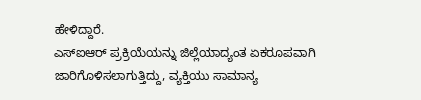ಹೇಳಿದ್ದಾರೆ.
ಎಸ್ಐಆರ್ ಪ್ರಕ್ರಿಯೆಯನ್ನು ಜಿಲ್ಲೆಯಾದ್ಯಂತ ಏಕರೂಪವಾಗಿ ಜಾರಿಗೊಳಿಸಲಾಗುತ್ತಿದ್ದು, ವ್ಯಕ್ತಿಯು ಸಾಮಾನ್ಯ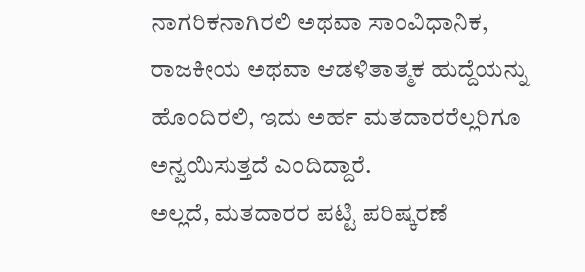ನಾಗರಿಕನಾಗಿರಲಿ ಅಥವಾ ಸಾಂವಿಧಾನಿಕ, ರಾಜಕೀಯ ಅಥವಾ ಆಡಳಿತಾತ್ಮಕ ಹುದ್ದೆಯನ್ನು ಹೊಂದಿರಲಿ, ಇದು ಅರ್ಹ ಮತದಾರರೆಲ್ಲರಿಗೂ ಅನ್ವಯಿಸುತ್ತದೆ ಎಂದಿದ್ದಾರೆ.
ಅಲ್ಲದೆ, ಮತದಾರರ ಪಟ್ಟಿ ಪರಿಷ್ಕರಣೆ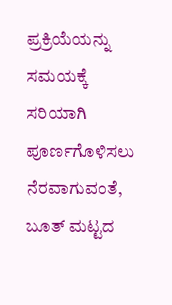ಪ್ರಕ್ರಿಯೆಯನ್ನು ಸಮಯಕ್ಕೆ ಸರಿಯಾಗಿ ಪೂರ್ಣಗೊಳಿಸಲು ನೆರವಾಗುವಂತೆ, ಬೂತ್ ಮಟ್ಟದ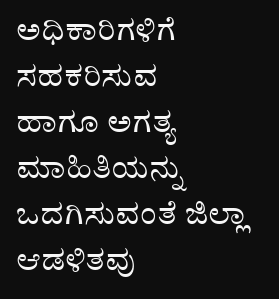ಅಧಿಕಾರಿಗಳಿಗೆ ಸಹಕರಿಸುವ ಹಾಗೂ ಅಗತ್ಯ ಮಾಹಿತಿಯನ್ನು ಒದಗಿಸುವಂತೆ ಜಿಲ್ಲಾ ಆಡಳಿತವು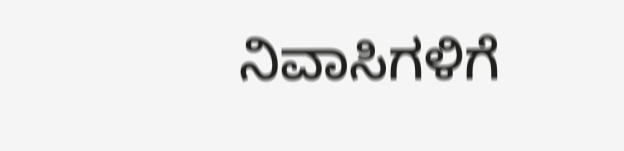ನಿವಾಸಿಗಳಿಗೆ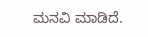ಮನವಿ ಮಾಡಿದೆ.